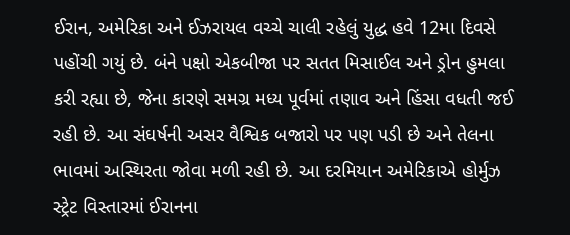ઈરાન, અમેરિકા અને ઈઝરાયલ વચ્ચે ચાલી રહેલું યુદ્ધ હવે 12મા દિવસે પહોંચી ગયું છે. બંને પક્ષો એકબીજા પર સતત મિસાઈલ અને ડ્રોન હુમલા કરી રહ્યા છે, જેના કારણે સમગ્ર મધ્ય પૂર્વમાં તણાવ અને હિંસા વધતી જઈ રહી છે. આ સંઘર્ષની અસર વૈશ્વિક બજારો પર પણ પડી છે અને તેલના ભાવમાં અસ્થિરતા જોવા મળી રહી છે. આ દરમિયાન અમેરિકાએ હોર્મુઝ સ્ટ્રેટ વિસ્તારમાં ઈરાનના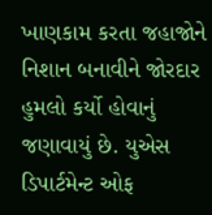ખાણકામ કરતા જહાજોને નિશાન બનાવીને જોરદાર હુમલો કર્યો હોવાનું જણાવાયું છે. યુએસ ડિપાર્ટમેન્ટ ઓફ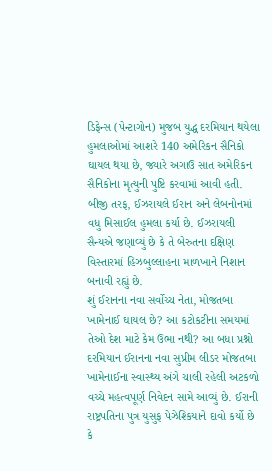ડિફેન્સ (પેન્ટાગોન) મુજબ યુદ્ધ દરમિયાન થયેલા હુમલાઓમાં આશરે 140 અમેરિકન સૈનિકો ઘાયલ થયા છે, જ્યારે અગાઉ સાત અમેરિકન સૈનિકોના મૃત્યુની પુષ્ટિ કરવામાં આવી હતી. બીજી તરફ, ઈઝરાયલે ઈરાન અને લેબનોનમાં વધુ મિસાઈલ હુમલા કર્યા છે. ઈઝરાયલી સૈન્યએ જણાવ્યું છે કે તે બેરુતના દક્ષિણ વિસ્તારમાં હિઝબુલ્લાહના માળખાને નિશાન બનાવી રહ્યું છે.
શું ઈરાનના નવા સર્વોચ્ચ નેતા, મોજતબા ખામેનાઈ ઘાયલ છે? આ કટોકટીના સમયમાં તેઓ દેશ માટે કેમ ઉભા નથી? આ બધા પ્રશ્નો દરમિયાન ઈરાનના નવા સુપ્રીમ લીડર મોજતબા ખામેનાઈના સ્વાસ્થ્ય અંગે ચાલી રહેલી અટકળો વચ્ચે મહત્વપૂર્ણ નિવેદન સામે આવ્યું છે. ઈરાની રાષ્ટ્રપતિના પુત્ર યુસુફ પેઝેશ્કિયાને દાવો કર્યો છે કે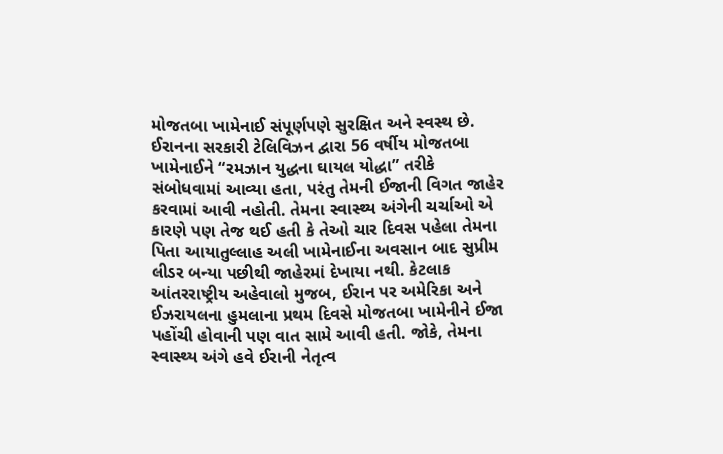મોજતબા ખામેનાઈ સંપૂર્ણપણે સુરક્ષિત અને સ્વસ્થ છે. ઈરાનના સરકારી ટેલિવિઝન દ્વારા 56 વર્ષીય મોજતબા ખામેનાઈને “રમઝાન યુદ્ધના ઘાયલ યોદ્ધા” તરીકે સંબોધવામાં આવ્યા હતા, પરંતુ તેમની ઈજાની વિગત જાહેર કરવામાં આવી નહોતી. તેમના સ્વાસ્થ્ય અંગેની ચર્ચાઓ એ કારણે પણ તેજ થઈ હતી કે તેઓ ચાર દિવસ પહેલા તેમના પિતા આયાતુલ્લાહ અલી ખામેનાઈના અવસાન બાદ સુપ્રીમ લીડર બન્યા પછીથી જાહેરમાં દેખાયા નથી. કેટલાક આંતરરાષ્ટ્રીય અહેવાલો મુજબ, ઈરાન પર અમેરિકા અને ઈઝરાયલના હુમલાના પ્રથમ દિવસે મોજતબા ખામેનીને ઈજા પહોંચી હોવાની પણ વાત સામે આવી હતી. જોકે, તેમના સ્વાસ્થ્ય અંગે હવે ઈરાની નેતૃત્વ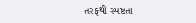તરફથી સ્પષ્ટતા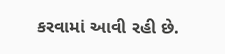કરવામાં આવી રહી છે.